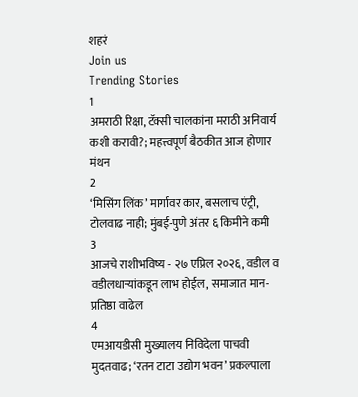शहरं
Join us
Trending Stories
1
अमराठी रिक्षा, टॅक्सी चालकांना मराठी अनिवार्य कशी करावी?; महत्त्वपूर्ण बैठकीत आज होणार मंथन
2
‘मिसिंग लिंक’ मार्गावर कार, बसलाच एंट्री, टोलवाढ नाही; मुंबई-पुणे अंतर ६ किमीने कमी
3
आजचे राशीभविष्य - २७ एप्रिल २०२६, वडील व वडीलधार्‍यांकडून लाभ होईल, समाजात मान-प्रतिष्ठा वाढेल
4
एमआयडीसी मुख्यालय निविदेला पाचवी मुदतवाढ; ‘रतन टाटा उद्योग भवन’ प्रकल्पाला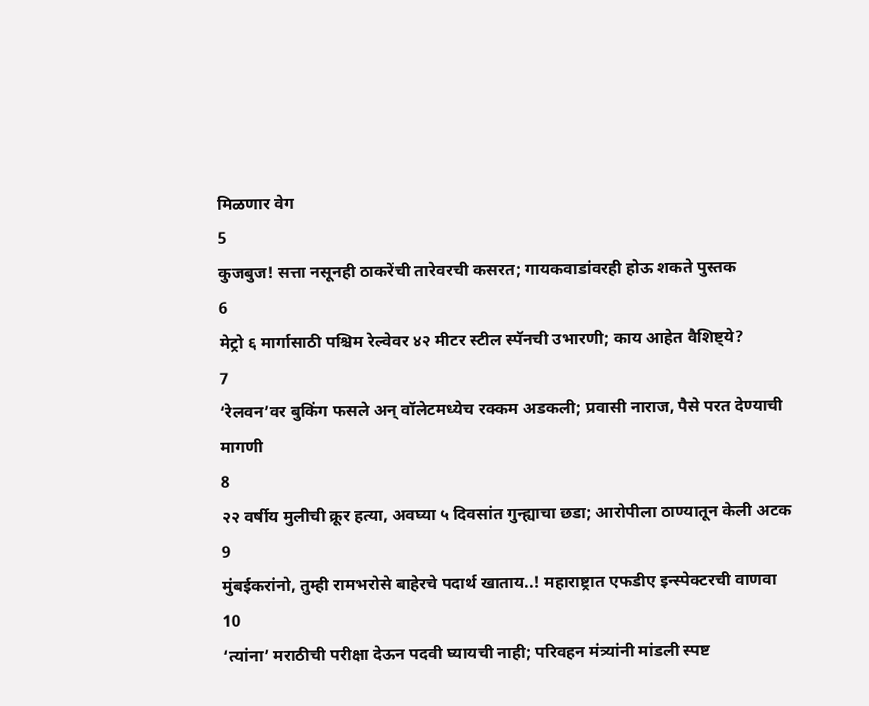मिळणार वेग
5
कुजबुज! सत्ता नसूनही ठाकरेंची तारेवरची कसरत; गायकवाडांवरही होऊ शकते पुस्तक
6
मेट्रो ६ मार्गासाठी पश्चिम रेल्वेवर ४२ मीटर स्टील स्पॅनची उभारणी; काय आहेत वैशिष्ट्ये?
7
‘रेलवन’वर बुकिंग फसले अन् वॉलेटमध्येच रक्कम अडकली; प्रवासी नाराज, पैसे परत देण्याची मागणी
8
२२ वर्षीय मुलीची क्रूर हत्या, अवघ्या ५ दिवसांत गुन्ह्याचा छडा; आरोपीला ठाण्यातून केली अटक
9
मुंबईकरांनो, तुम्ही रामभरोसे बाहेरचे पदार्थ खाताय..! महाराष्ट्रात एफडीए इन्स्पेक्टरची वाणवा
10
‘त्यांना’ मराठीची परीक्षा देऊन पदवी घ्यायची नाही; परिवहन मंत्र्यांनी मांडली स्पष्ट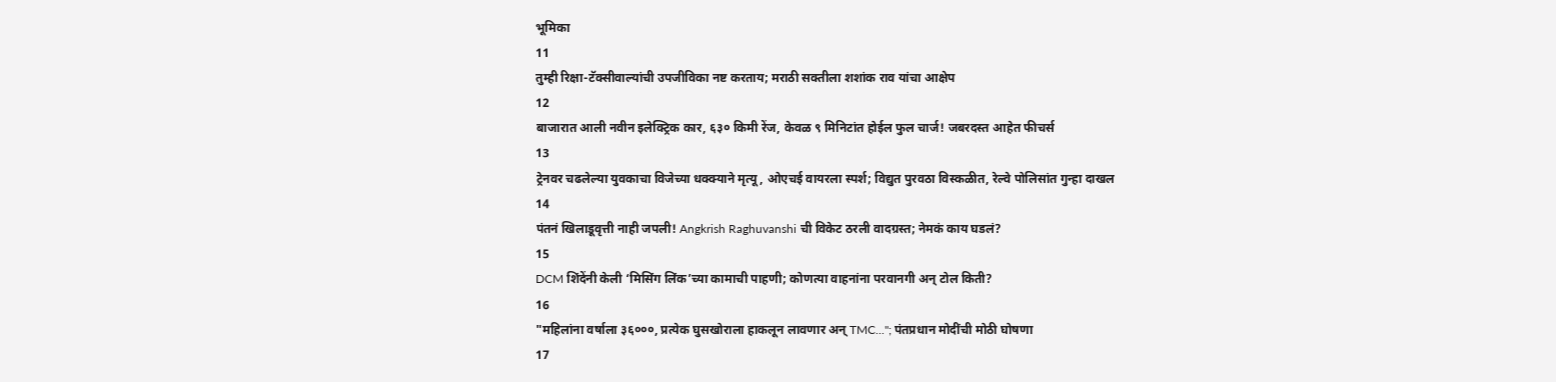भूमिका
11
तुम्ही रिक्षा-टॅक्सीवाल्यांची उपजीविका नष्ट करताय; मराठी सक्तीला शशांक राव यांचा आक्षेप
12
बाजारात आली नवीन इलेक्ट्रिक कार, ६३० किमी रेंज, केवळ ९ मिनिटांत होईल फुल चार्ज! जबरदस्त आहेत फीचर्स
13
ट्रेनवर चढलेल्या युवकाचा विजेच्या धक्क्याने मृत्यू, ओएचई वायरला स्पर्श; विद्युत पुरवठा विस्कळीत, रेल्वे पोलिसांत गुन्हा दाखल
14
पंतनं खिलाडूवृत्ती नाही जपली! Angkrish Raghuvanshi ची विकेट ठरली वादग्रस्त; नेमकं काय घडलं?
15
DCM शिंदेंनी केली ‘मिसिंग लिंक’च्या कामाची पाहणी; कोणत्या वाहनांना परवानगी अन् टोल किती?
16
"महिलांना वर्षाला ३६०००, प्रत्येक घुसखोराला हाकलून लावणार अन् TMC..."; पंतप्रधान मोदींची मोठी घोषणा
17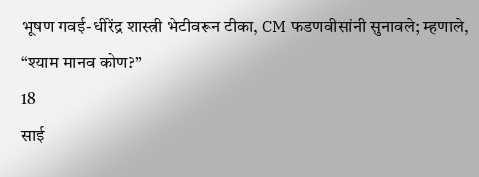भूषण गवई-धीरेंद्र शास्त्री भेटीवरून टीका, CM फडणवीसांनी सुनावले; म्हणाले, “श्याम मानव कोण?”
18
साई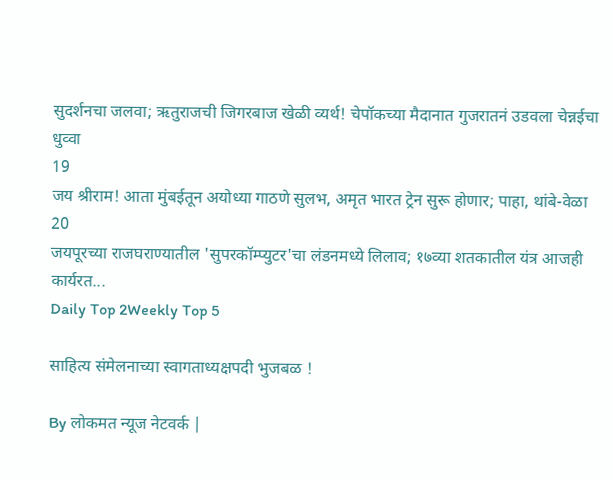सुदर्शनचा जलवा; ऋतुराजची जिगरबाज खेळी व्यर्थ! चेपॉकच्या मैदानात गुजरातनं उडवला चेन्नईचा धुव्वा
19
जय श्रीराम! आता मुंबईतून अयोध्या गाठणे सुलभ, अमृत भारत ट्रेन सुरू होणार; पाहा, थांबे-वेळा
20
जयपूरच्या राजघराण्यातील 'सुपरकॉम्प्युटर'चा लंडनमध्ये लिलाव; १७व्या शतकातील यंत्र आजही कार्यरत...
Daily Top 2Weekly Top 5

साहित्य संमेलनाच्या स्वागताध्यक्षपदी भुजबळ !

By लोकमत न्यूज नेटवर्क |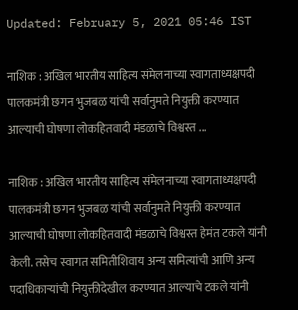Updated: February 5, 2021 05:46 IST

नाशिक : अखिल भारतीय साहित्य संमेलनाच्या स्वागताध्यक्षपदी पालकमंत्री छगन भुजबळ यांची सर्वानुमते नियुक्ती करण्यात आल्याची घोषणा लोकहितवादी मंडळाचे विश्वस्त ...

नाशिक : अखिल भारतीय साहित्य संमेलनाच्या स्वागताध्यक्षपदी पालकमंत्री छगन भुजबळ यांची सर्वानुमते नियुक्ती करण्यात आल्याची घोषणा लोकहितवादी मंडळाचे विश्वस्त हेमंत टकले यांनी केली. तसेच स्वागत समितीशिवाय अन्य समित्यांची आणि अन्य पदाधिकाऱ्यांची नियुक्तीदेखील करण्यात आल्याचे टकले यांनी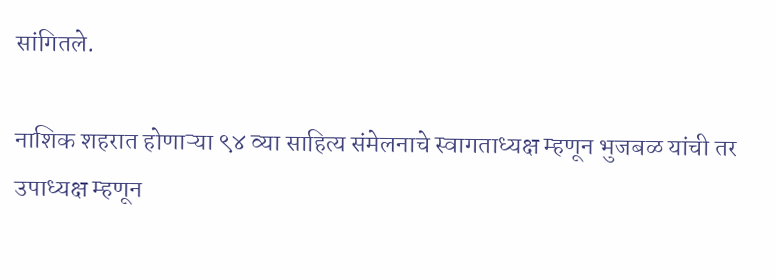सांगितले.

नाशिक शहरात होणाऱ्या ९४ व्या साहित्य संमेलनाचे स्वागताध्यक्ष म्हणून भुजबळ यांची तर उपाध्यक्ष म्हणून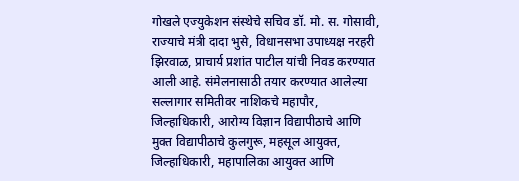गोखले एज्युकेशन संस्थेचे सचिव डॉ. मो. स. गोसावी, राज्याचे मंत्री दादा भुसे, विधानसभा उपाध्यक्ष नरहरी झिरवाळ, प्राचार्य प्रशांत पाटील यांची निवड करण्यात आली आहे. संमेलनासाठी तयार करण्यात आलेल्या सल्लागार समितीवर नाशिकचे महापौर, जिल्हाधिकारी, आरोग्य विज्ञान विद्यापीठाचे आणि मुक्त विद्यापीठाचे कुलगुरू, महसूल आयुक्त, जिल्हाधिकारी, महापालिका आयुक्त आणि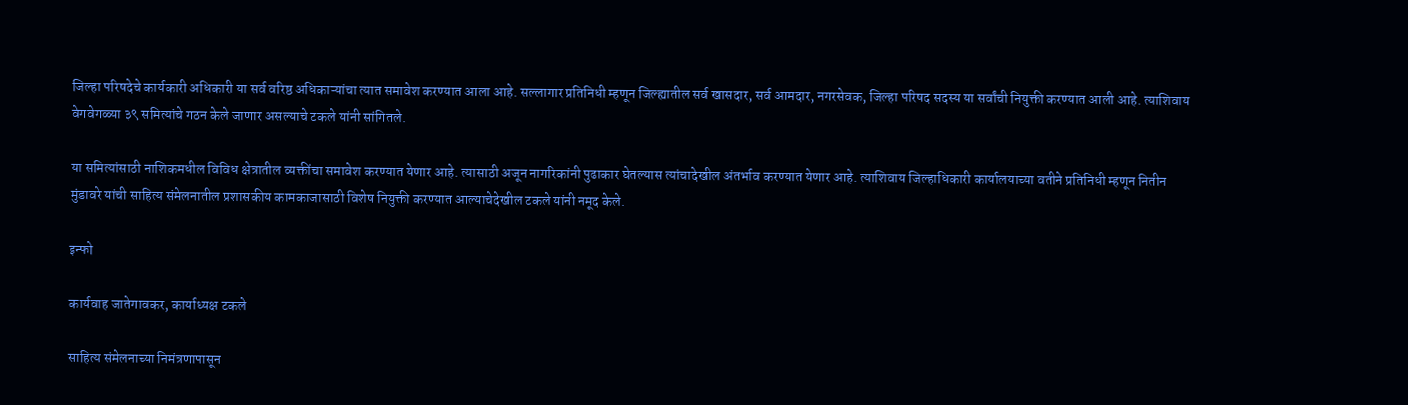जिल्हा परिषदेचे कार्यकारी अधिकारी या सर्व वरिष्ठ अधिकाऱ्यांचा त्यात समावेश करण्यात आला आहे. सल्लागार प्रतिनिधी म्हणून जिल्ह्यातील सर्व खासदार, सर्व आमदार, नगरसेवक, जिल्हा परिषद सदस्य या सर्वांची नियुक्ती करण्यात आली आहे. त्याशिवाय वेगवेगळ्या ३९ समित्यांचे गठन केले जाणार असल्याचे टकले यांनी सांगितले.

या समित्यांसाठी नाशिकमधील विविध क्षेत्रातील व्यक्तींचा समावेश करण्यात येणार आहे. त्यासाठी अजून नागरिकांनी पुढाकार घेतल्यास त्यांचादेखील अंतर्भाव करण्यात येणार आहे. त्याशिवाय जिल्हाधिकारी कार्यालयाच्या वतीने प्रतिनिधी म्हणून नितीन मुंडावरे यांची साहित्य संमेलनातील प्रशासकीय कामकाजासाठी विशेष नियुक्ती करण्यात आल्याचेदेखील टकले यांनी नमूद केले.

इन्फो

कार्यवाह जातेगावकर, कार्याध्यक्ष टकले

साहित्य संमेलनाच्या निमंत्रणापासून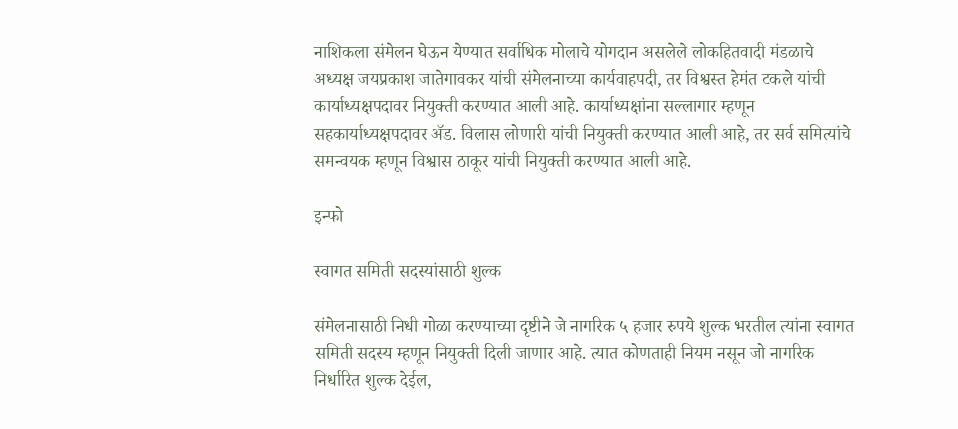नाशिकला संमेलन घेऊन येण्यात सर्वाधिक मोलाचे योगदान असलेले लोकहितवादी मंडळाचे अध्यक्ष जयप्रकाश जातेगावकर यांची संमेलनाच्या कार्यवाहपदी, तर विश्वस्त हेमंत टकले यांची कार्याध्यक्षपदावर नियुक्ती करण्यात आली आहे. कार्याध्यक्षांना सल्लागार म्हणून सहकार्याध्यक्षपदावर ॲड. विलास लोणारी यांची नियुक्ती करण्यात आली आहे, तर सर्व समित्यांचे समन्वयक म्हणून विश्वास ठाकूर यांची नियुक्ती करण्यात आली आहे.

इन्फो

स्वागत समिती सदस्यांसाठी शुल्क

संमेलनासाठी निधी गोळा करण्याच्या दृष्टीने जे नागरिक ५ हजार रुपये शुल्क भरतील त्यांना स्वागत समिती सदस्य म्हणून नियुक्ती दिली जाणार आहे. त्यात कोणताही नियम नसून जो नागरिक निर्धारित शुल्क देईल,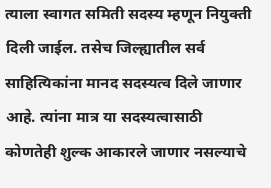त्याला स्वागत समिती सदस्य म्हणून नियुक्ती दिली जाईल. तसेच जिल्ह्यातील सर्व साहित्यिकांना मानद सदस्यत्व दिले जाणार आहे. त्यांना मात्र या सदस्यत्वासाठी कोणतेही शुल्क आकारले जाणार नसल्याचे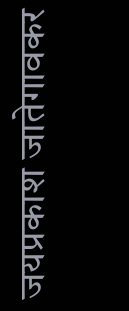जयप्रकाश जातेगावकर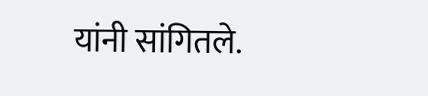यांनी सांगितले.